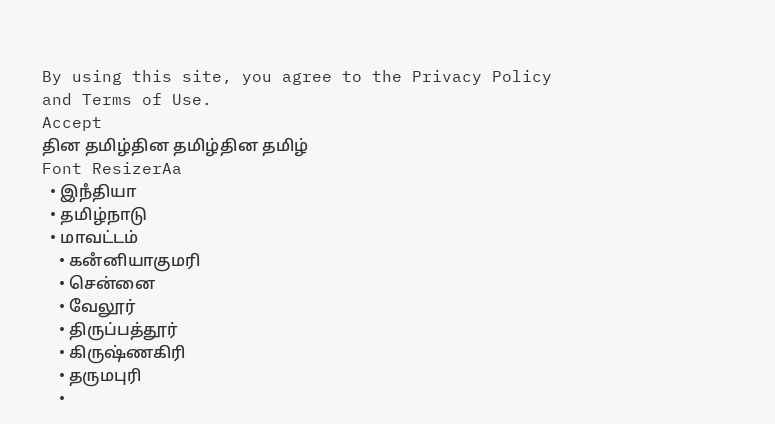By using this site, you agree to the Privacy Policy and Terms of Use.
Accept
தின தமிழ்தின தமிழ்தின தமிழ்
Font ResizerAa
  • இநஂதியா
  • தமிழ்நாடு
  • மாவட்டம்
    • கனஂனியாகுமரி
    • சென்னை
    • வேலூர்
    • திருப்பத்தூர்
    • கிருஷ்ணகிரி
    • தருமபுரி
    •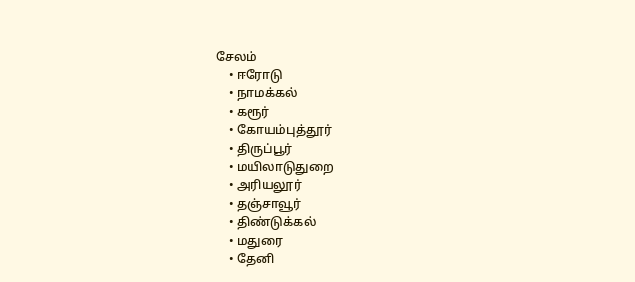சேலம்
    • ஈரோடு
    • நாமக்கல்
    • கரூர்
    • கோயம்புத்தூர்
    • திருப்பூர்
    • மயிலாடுதுறை
    • அரியலூர்
    • தஞ்சாவூர்
    • திண்டுக்கல்
    • மதுரை
    • தேனி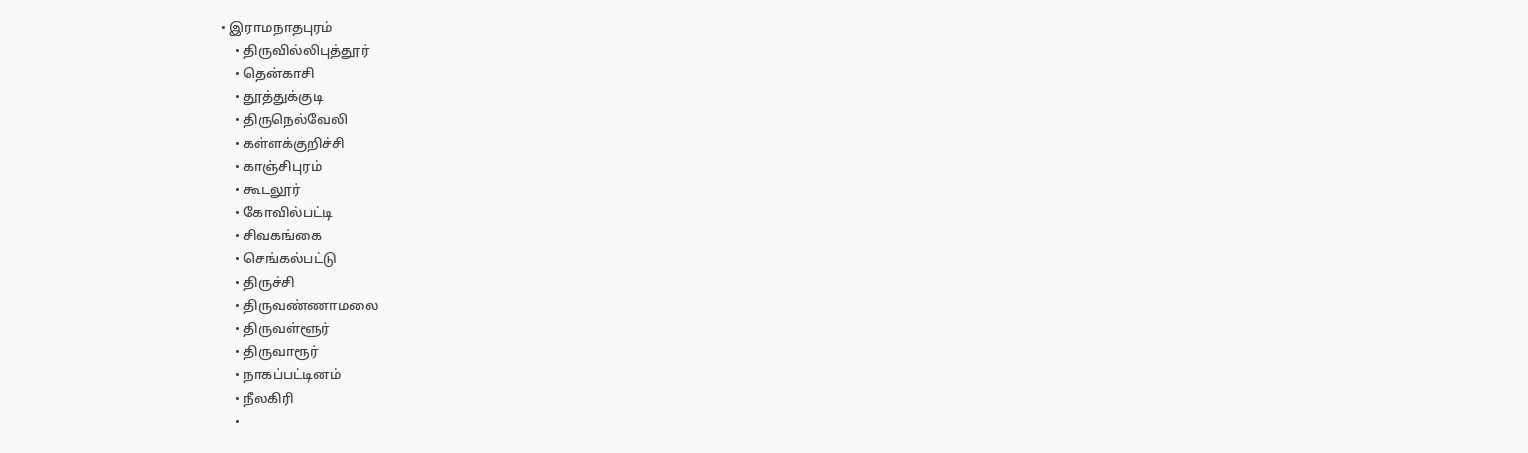• இராமநாதபுரம்
    • திருவில்லிபுத்தூர்
    • தென்காசி
    • தூத்துக்குடி
    • திருநெல்வேலி
    • கள்ளக்குறிச்சி
    • காஞ்சிபுரம்
    • கூடலூர்
    • கோவில்பட்டி
    • சிவகங்கை
    • செங்கல்பட்டு
    • திருச்சி
    • திருவண்ணாமலை
    • திருவள்ளூர்
    • திருவாரூர்
    • நாகப்பட்டினம்
    • நீலகிரி
    •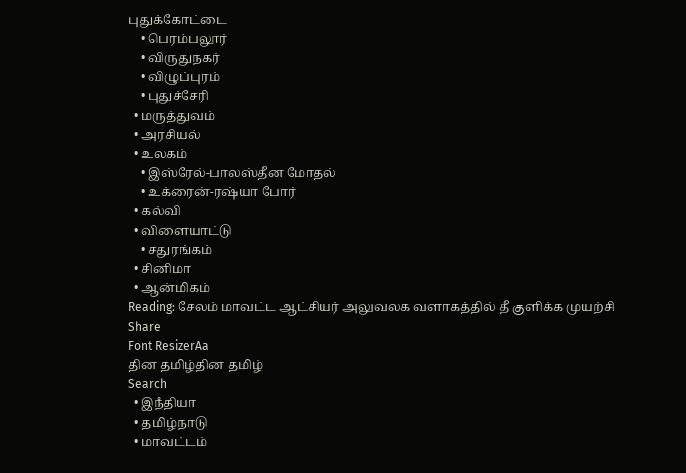புதுக்கோட்டை
    • பெரம்பலூர்
    • விருதுநகர்
    • விழுப்புரம்
    • புதுச்சேரி
  • மருத்துவம்
  • அரசியல்
  • உலகம்
    • இஸ்ரேல்-பாலஸ்தீன மோதல்
    • உக்ரைன்-ரஷ்யா போர்
  • கல்வி
  • விளையாட்டு
    • சதுரங்கம்
  • சினிமா
  • ஆன்மிகம்
Reading: சேலம் மாவட்ட ஆட்சியர் அலுவலக வளாகத்தில் தீ குளிக்க முயற்சி
Share
Font ResizerAa
தின தமிழ்தின தமிழ்
Search
  • இநஂதியா
  • தமிழ்நாடு
  • மாவட்டம்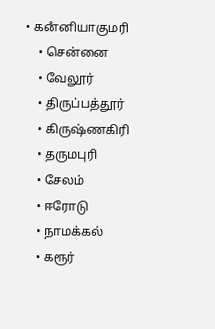• கனஂனியாகுமரி
    • சென்னை
    • வேலூர்
    • திருப்பத்தூர்
    • கிருஷ்ணகிரி
    • தருமபுரி
    • சேலம்
    • ஈரோடு
    • நாமக்கல்
    • கரூர்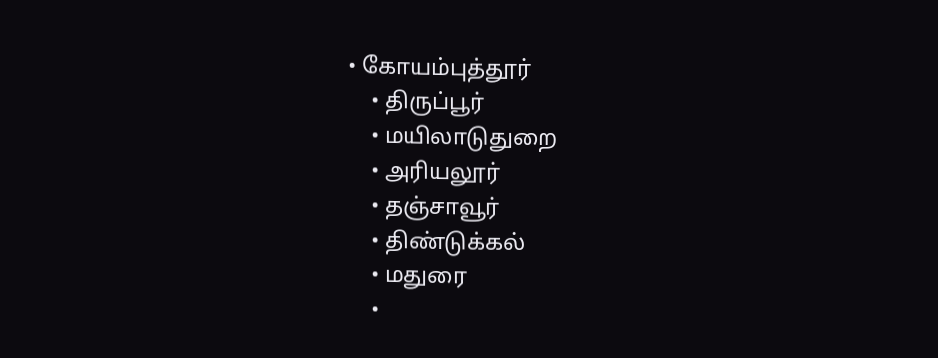• கோயம்புத்தூர்
    • திருப்பூர்
    • மயிலாடுதுறை
    • அரியலூர்
    • தஞ்சாவூர்
    • திண்டுக்கல்
    • மதுரை
    •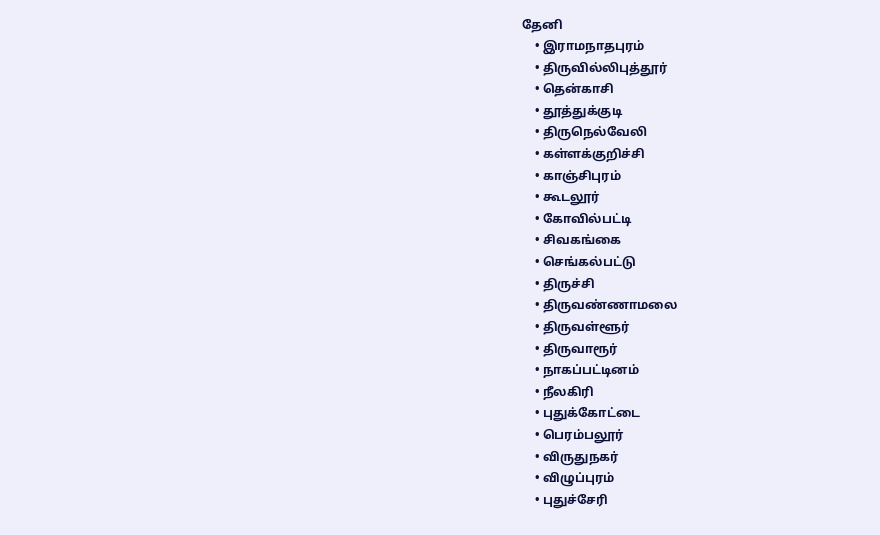தேனி
    • இராமநாதபுரம்
    • திருவில்லிபுத்தூர்
    • தென்காசி
    • தூத்துக்குடி
    • திருநெல்வேலி
    • கள்ளக்குறிச்சி
    • காஞ்சிபுரம்
    • கூடலூர்
    • கோவில்பட்டி
    • சிவகங்கை
    • செங்கல்பட்டு
    • திருச்சி
    • திருவண்ணாமலை
    • திருவள்ளூர்
    • திருவாரூர்
    • நாகப்பட்டினம்
    • நீலகிரி
    • புதுக்கோட்டை
    • பெரம்பலூர்
    • விருதுநகர்
    • விழுப்புரம்
    • புதுச்சேரி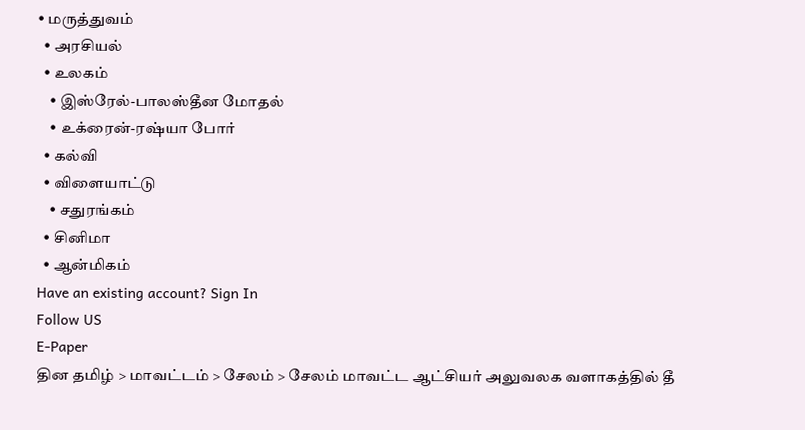• மருத்துவம்
  • அரசியல்
  • உலகம்
    • இஸ்ரேல்-பாலஸ்தீன மோதல்
    • உக்ரைன்-ரஷ்யா போர்
  • கல்வி
  • விளையாட்டு
    • சதுரங்கம்
  • சினிமா
  • ஆன்மிகம்
Have an existing account? Sign In
Follow US
E-Paper
தின தமிழ் > மாவட்டம் > சேலம் > சேலம் மாவட்ட ஆட்சியர் அலுவலக வளாகத்தில் தீ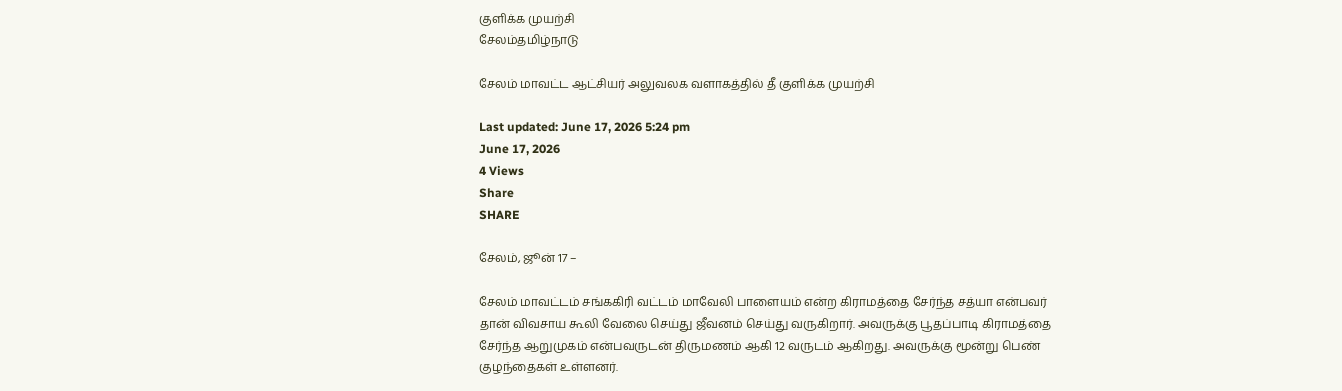குளிக்க முயற்சி
சேலம்தமிழ்நாடு

சேலம் மாவட்ட ஆட்சியர் அலுவலக வளாகத்தில் தீ குளிக்க முயற்சி

Last updated: June 17, 2026 5:24 pm
June 17, 2026
4 Views
Share
SHARE

சேலம், ஜூன் 17 –

சேலம் மாவட்டம் சங்ககிரி வட்டம் மாவேலி பாளையம் என்ற கிராமத்தை சேர்ந்த சத்யா என்பவர் தான் விவசாய கூலி வேலை செய்து ஜீவனம் செய்து வருகிறார். அவருக்கு பூதப்பாடி கிராமத்தை சேர்ந்த ஆறுமுகம் என்பவருடன் திருமணம் ஆகி 12 வருடம் ஆகிறது. அவருக்கு மூன்று பெண் குழந்தைகள் உள்ளனர்.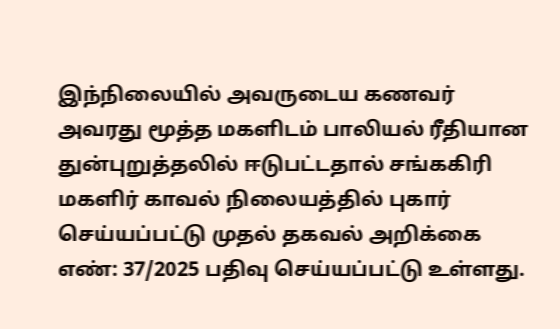இந்நிலையில் அவருடைய கணவர் அவரது மூத்த மகளிடம் பாலியல் ரீதியான துன்புறுத்தலில் ஈடுபட்டதால் சங்ககிரி மகளிர் காவல் நிலையத்தில் புகார் செய்யப்பட்டு முதல் தகவல் அறிக்கை எண்: 37/2025 பதிவு செய்யப்பட்டு உள்ளது.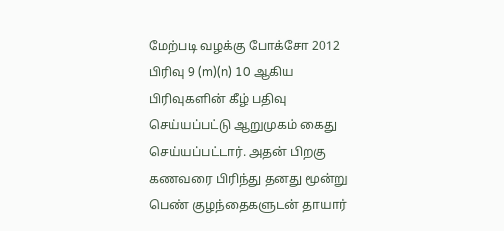மேற்படி வழக்கு போக்சோ 2012 பிரிவு 9 (m)(n) 10 ஆகிய பிரிவுகளின் கீழ் பதிவு செய்யப்பட்டு ஆறுமுகம் கைது செய்யப்பட்டார். அதன் பிறகு கணவரை பிரிந்து தனது மூன்று பெண் குழந்தைகளுடன் தாயார்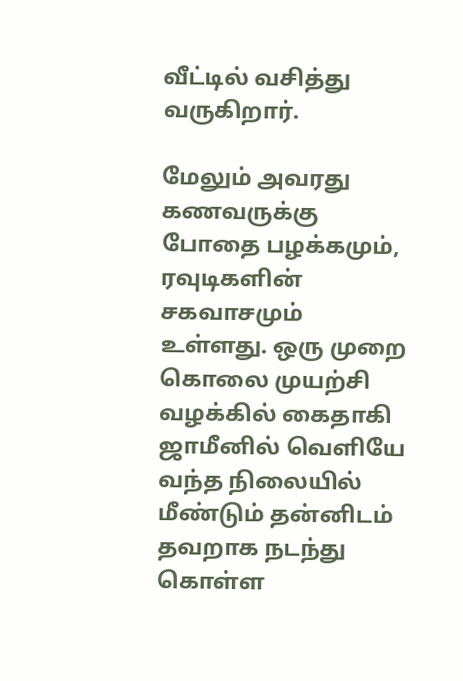வீட்டில் வசித்து வருகிறார்.

மேலும் அவரது கணவருக்கு போதை பழக்கமும், ரவுடிகளின் சகவாசமும் உள்ளது. ஒரு முறை கொலை முயற்சி வழக்கில் கைதாகி ஜாமீனில் வெளியே வந்த நிலையில் மீண்டும் தன்னிடம் தவறாக நடந்து கொள்ள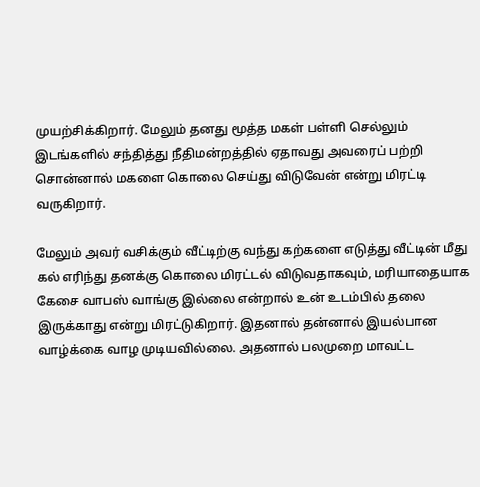முயற்சிக்கிறார். மேலும் தனது மூத்த மகள் பள்ளி செல்லும் இடங்களில் சந்தித்து நீதிமன்றத்தில் ஏதாவது அவரைப் பற்றி சொன்னால் மகளை கொலை செய்து விடுவேன் என்று மிரட்டி வருகிறார்.

மேலும் அவர் வசிக்கும் வீட்டிற்கு வந்து கற்களை எடுத்து வீட்டின் மீது கல் எரிந்து தனக்கு கொலை மிரட்டல் விடுவதாகவும், மரியாதையாக கேசை வாபஸ் வாங்கு இல்லை என்றால் உன் உடம்பில் தலை இருக்காது என்று மிரட்டுகிறார். இதனால் தன்னால் இயல்பான வாழ்க்கை வாழ முடியவில்லை. அதனால் பலமுறை மாவட்ட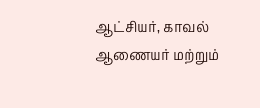ஆட்சியர், காவல் ஆணையர் மற்றும்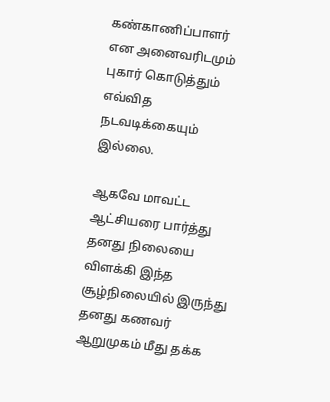கண்காணிப்பாளர் என அனைவரிடமும் புகார் கொடுத்தும் எவ்வித நடவடிக்கையும் இல்லை.

ஆகவே மாவட்ட ஆட்சியரை பார்த்து தனது நிலையை விளக்கி இந்த சூழ்நிலையில் இருந்து தனது கணவர் ஆறுமுகம் மீது தக்க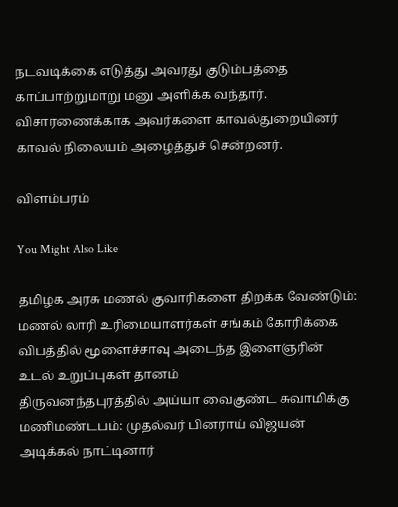நடவடிக்கை எடுத்து அவரது குடும்பத்தை காப்பாற்றுமாறு மனு அளிக்க வந்தார். விசாரணைக்காக அவர்களை காவல்துறையினர் காவல் நிலையம் அழைத்துச் சென்றனர்.

விளம்பரம்

You Might Also Like

தமிழக அரசு மணல் குவாரிகளை திறக்க வேண்டும்: மணல் லாரி உரிமையாளர்கள் சங்கம் கோரிக்கை
விபத்தில் மூளைச்சாவு அடைந்த இளைஞரின் உடல் உறுப்புகள் தானம்
திருவனந்தபுரத்தில் அய்யா வைகுண்ட சுவாமிக்கு மணிமண்டபம்: முதல்வர் பினராய் விஜயன் அடிக்கல் நாட்டினார்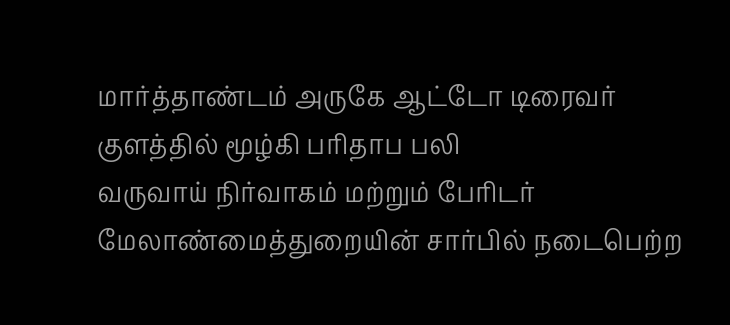மார்த்தாண்டம் அருகே ஆட்டோ டிரைவர் குளத்தில் மூழ்கி பரிதாப பலி
வருவாய் நிர்வாகம் மற்றும் பேரிடர் மேலாண்மைத்துறையின் சார்பில் நடைபெற்ற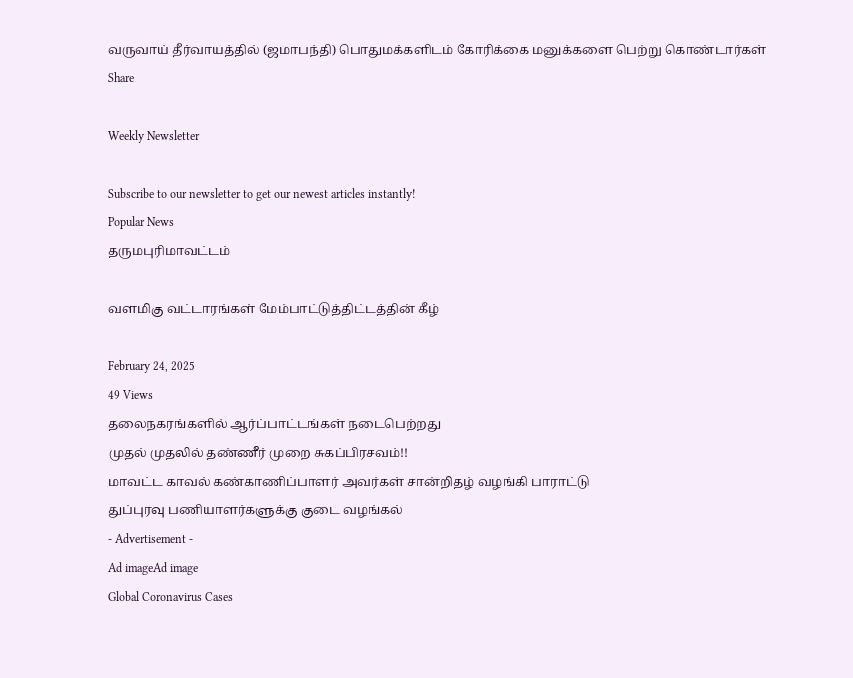வருவாய் தீர்வாயத்தில் (ஜமாபந்தி) பொதுமக்களிடம் கோரிக்கை மனுக்களை பெற்று கொண்டார்கள்
Share

Weekly Newsletter

Subscribe to our newsletter to get our newest articles instantly!
Popular News
தருமபுரிமாவட்டம்

வளமிகு வட்டாரங்கள் மேம்பாட்டுத்திட்டத்தின் கீழ்

February 24, 2025
49 Views
தலைநகரங்களில் ஆர்ப்பாட்டங்கள் நடைபெற்றது
முதல் முதலில் தண்ணீர் முறை சுகப்பிரசவம்!!
மாவட்ட காவல் கண்காணிப்பாளர் அவர்கள் சான்றிதழ் வழங்கி பாராட்டு
துப்புரவு பணியாளர்களுக்கு குடை வழங்கல்
- Advertisement -
Ad imageAd image
Global Coronavirus Cases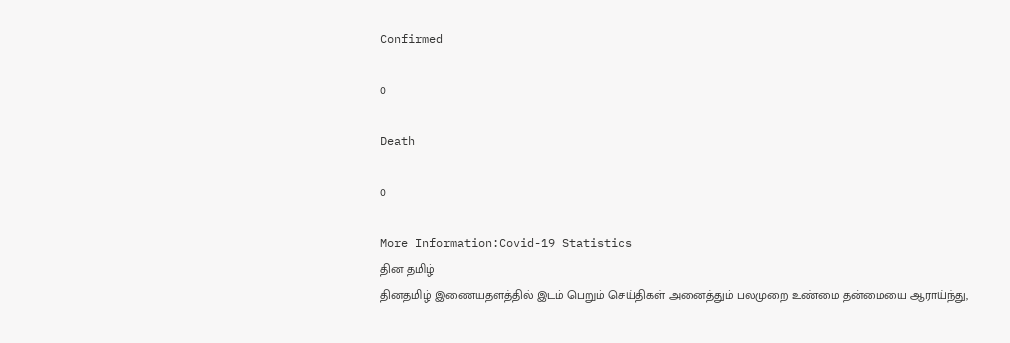Confirmed

0

Death

0

More Information:Covid-19 Statistics
தின தமிழ்
தினதமிழ் இணையதளத்தில் இடம் பெறும் செய்திகள் அனைத்தும் பலமுறை உண்மை தன்மையை ஆராய்ந்து,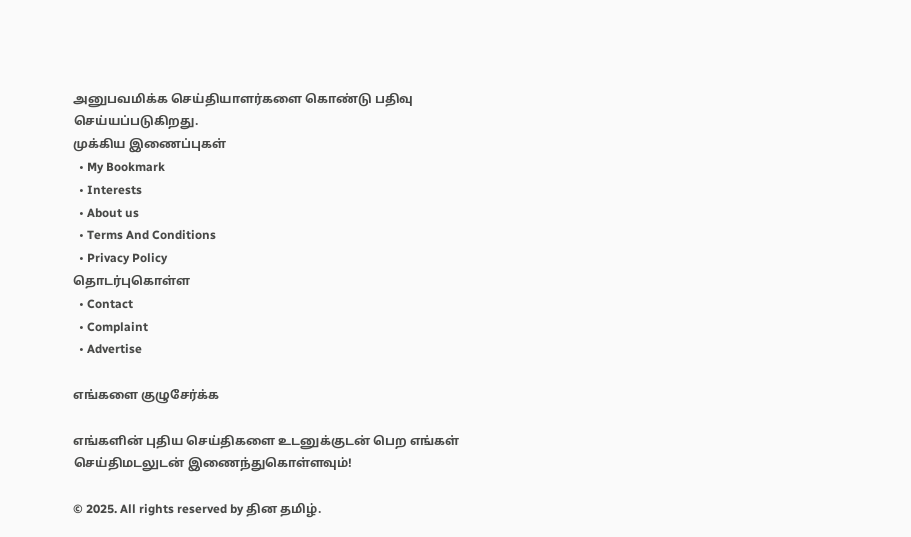அனுபவமிக்க செய்தியாளர்களை கொண்டு பதிவு செய்யப்படுகிறது.
முக்கிய இணைப்புகள்
  • My Bookmark
  • Interests
  • About us
  • Terms And Conditions
  • Privacy Policy
தொடர்புகொள்ள
  • Contact
  • Complaint
  • Advertise

எங்களை குழுசேர்க்க

எங்களின் புதிய செய்திகளை உடனுக்குடன் பெற எங்கள் செய்திமடலுடன் இணைந்துகொள்ளவும்!

© 2025. All rights reserved by தின தமிழ்.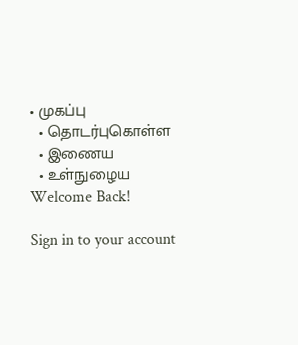• முகப்பு
  • தொடர்புகொள்ள
  • இணைய
  • உள்நுழைய
Welcome Back!

Sign in to your account